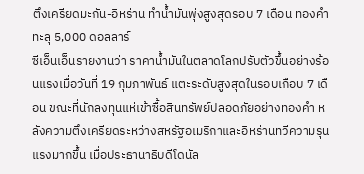ตึงเครียดมะกัน-อิหร่าน ทำน้ำมันพุ่งสูงสุดรอบ 7 เดือน ทองคำทะลุ 5,000 ดอลลาร์
ซีเอ็นเอ็นรายงานว่า ราคาน้ำมันในตลาดโลกปรับตัวขึ้นอย่างร้อนแรงเมื่อวันที่ 19 กุมภาพันธ์ แตะระดับสูงสุดในรอบเกือบ 7 เดือน ขณะที่นักลงทุนแห่เข้าซื้อสินทรัพย์ปลอดภัยอย่างทองคำ หลังความตึงเครียดระหว่างสหรัฐอเมริกาและอิหร่านทวีความรุนแรงมากขึ้น เมื่อประธานาธิบดีโดนัล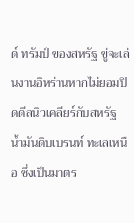ด์ ทรัมป์ ของสหรัฐ ขู่จะเล่นงานอิหร่านหากไม่ยอมปิดดีลนิวเคลียร์กับสหรัฐ
น้ำมันดิบเบรนท์ ทะเลเหนือ ซึ่งเป็นมาตร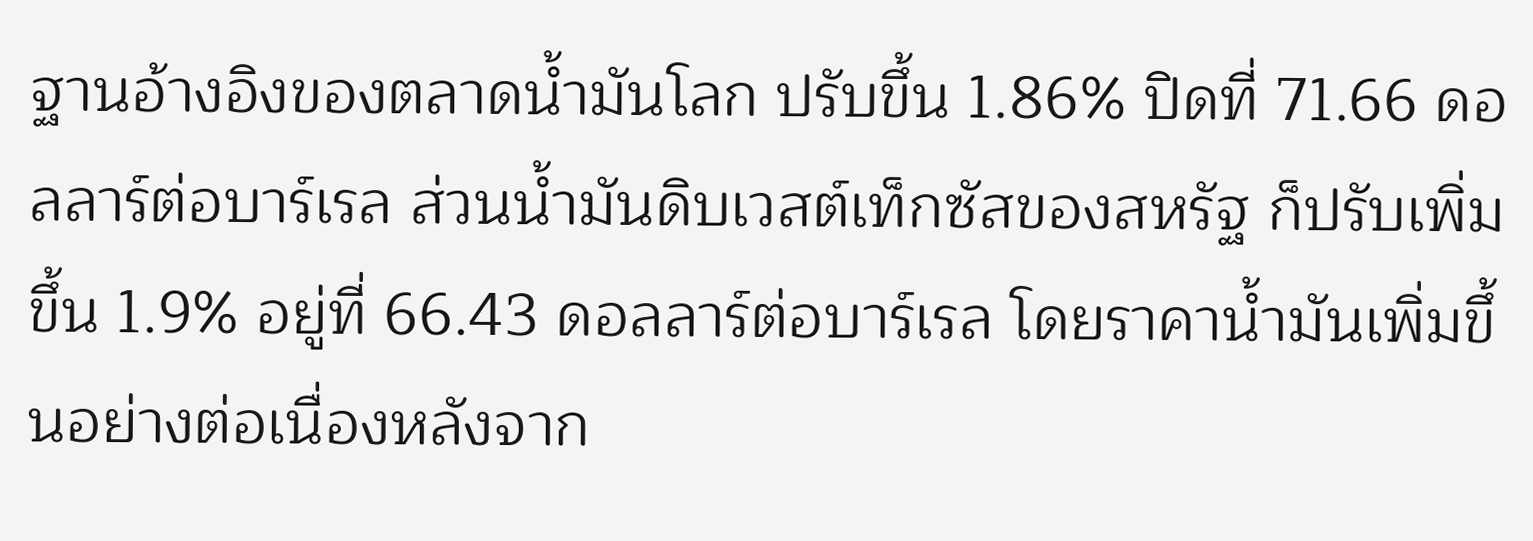ฐานอ้างอิงของตลาดน้ำมันโลก ปรับขึ้น 1.86% ปิดที่ 71.66 ดอลลาร์ต่อบาร์เรล ส่วนน้ำมันดิบเวสต์เท็กซัสของสหรัฐ ก็ปรับเพิ่มขึ้น 1.9% อยู่ที่ 66.43 ดอลลาร์ต่อบาร์เรล โดยราคาน้ำมันเพิ่มขึ้นอย่างต่อเนื่องหลังจาก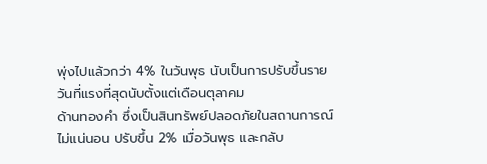พุ่งไปแล้วกว่า 4% ในวันพุธ นับเป็นการปรับขึ้นรายวันที่แรงที่สุดนับตั้งแต่เดือนตุลาคม
ด้านทองคำ ซึ่งเป็นสินทรัพย์ปลอดภัยในสถานการณ์ไม่แน่นอน ปรับขึ้น 2% เมื่อวันพุธ และกลับ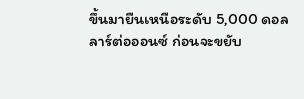ขึ้นมายืนเหนือระดับ 5,000 ดอลลาร์ต่อออนซ์ ก่อนจะขยับ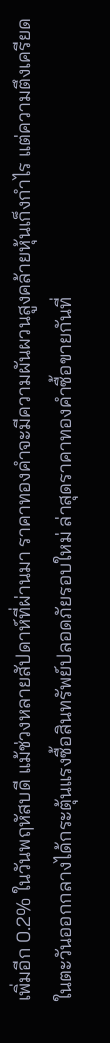เพิ่มอีก 0.2% ในวันพฤหัสบดี แม้ช่วงหลายสัปดาห์ที่ผ่านมา ราคาทองคำจะมีความผันผวนสูงคล้ายหุ้นเก็งกำไร แต่ความตึงเครียดในตะวันออกกลางได้กระตุ้นแรงซื้อสินทรัพย์ปลอดภัยรอบใหม่ ล่าสุดราคาทองคำซื้อขายกันที่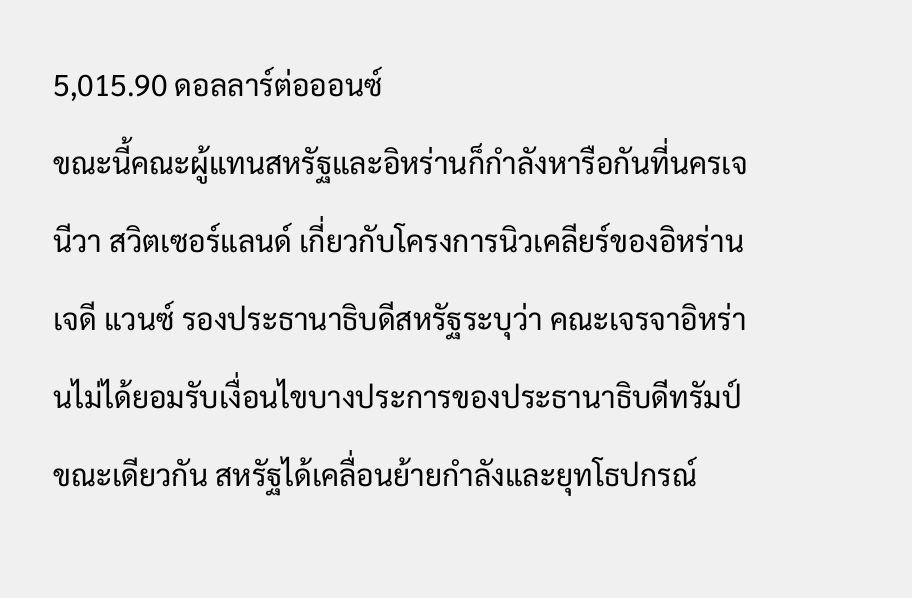5,015.90 ดอลลาร์ต่อออนซ์
ขณะนี้คณะผู้แทนสหรัฐและอิหร่านก็กำลังหารือกันที่นครเจนีวา สวิตเซอร์แลนด์ เกี่ยวกับโครงการนิวเคลียร์ของอิหร่าน เจดี แวนซ์ รองประธานาธิบดีสหรัฐระบุว่า คณะเจรจาอิหร่านไม่ได้ยอมรับเงื่อนไขบางประการของประธานาธิบดีทรัมป์
ขณะเดียวกัน สหรัฐได้เคลื่อนย้ายกำลังและยุทโธปกรณ์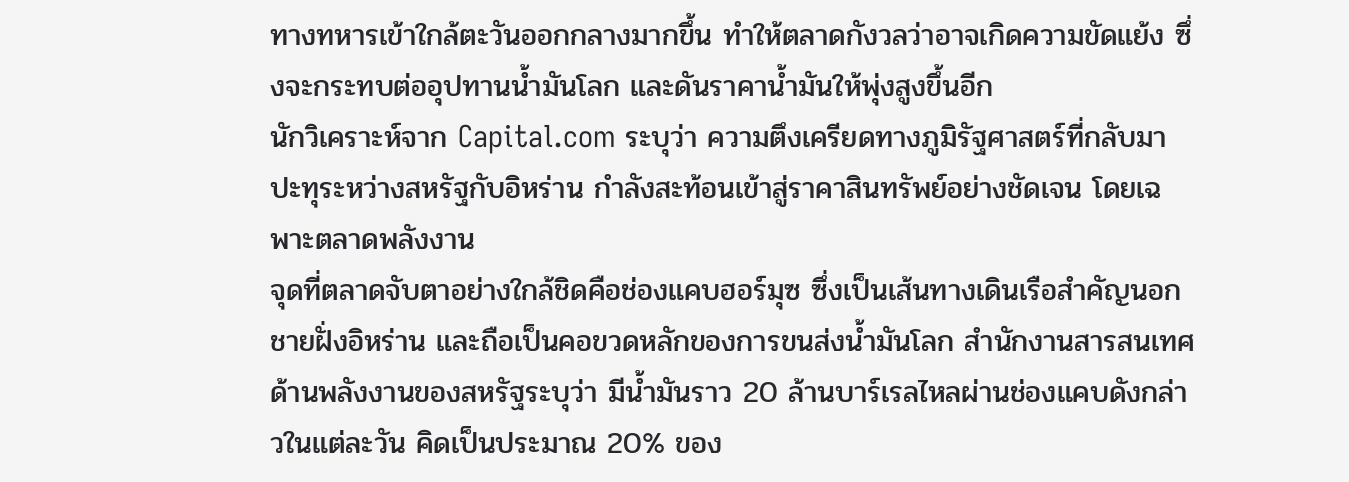ทางทหารเข้าใกล้ตะวันออกกลางมากขึ้น ทำให้ตลาดกังวลว่าอาจเกิดความขัดแย้ง ซึ่งจะกระทบต่ออุปทานน้ำมันโลก และดันราคาน้ำมันให้พุ่งสูงขึ้นอีก
นักวิเคราะห์จาก Capital.com ระบุว่า ความตึงเครียดทางภูมิรัฐศาสตร์ที่กลับมาปะทุระหว่างสหรัฐกับอิหร่าน กำลังสะท้อนเข้าสู่ราคาสินทรัพย์อย่างชัดเจน โดยเฉพาะตลาดพลังงาน
จุดที่ตลาดจับตาอย่างใกล้ชิดคือช่องแคบฮอร์มุซ ซึ่งเป็นเส้นทางเดินเรือสำคัญนอกชายฝั่งอิหร่าน และถือเป็นคอขวดหลักของการขนส่งน้ำมันโลก สำนักงานสารสนเทศด้านพลังงานของสหรัฐระบุว่า มีน้ำมันราว 20 ล้านบาร์เรลไหลผ่านช่องแคบดังกล่าวในแต่ละวัน คิดเป็นประมาณ 20% ของ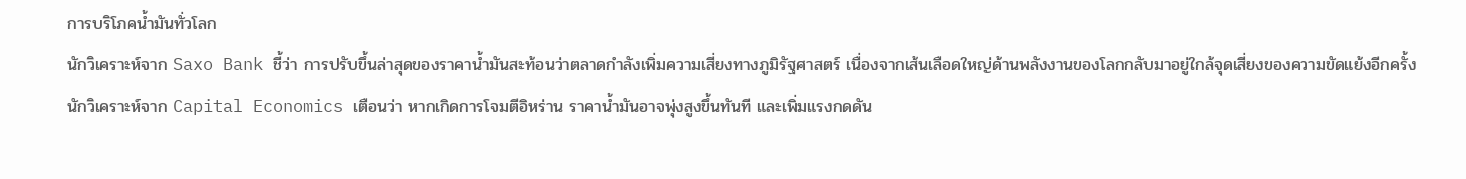การบริโภคน้ำมันทั่วโลก
นักวิเคราะห์จาก Saxo Bank ชี้ว่า การปรับขึ้นล่าสุดของราคาน้ำมันสะท้อนว่าตลาดกำลังเพิ่มความเสี่ยงทางภูมิรัฐศาสตร์ เนื่องจากเส้นเลือดใหญ่ด้านพลังงานของโลกกลับมาอยู่ใกล้จุดเสี่ยงของความขัดแย้งอีกครั้ง
นักวิเคราะห์จาก Capital Economics เตือนว่า หากเกิดการโจมตีอิหร่าน ราคาน้ำมันอาจพุ่งสูงขึ้นทันที และเพิ่มแรงกดดัน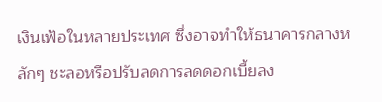เงินเฟ้อในหลายประเทศ ซึ่งอาจทำให้ธนาคารกลางหลักๆ ชะลอหรือปรับลดการลดดอกเบี้ยลง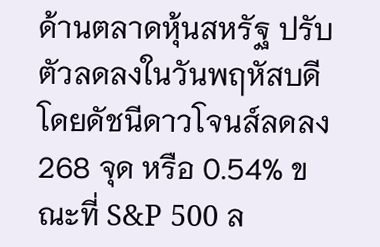ด้านตลาดหุ้นสหรัฐ ปรับตัวลดลงในวันพฤหัสบดี โดยดัชนีดาวโจนส์ลดลง 268 จุด หรือ 0.54% ขณะที่ S&P 500 ล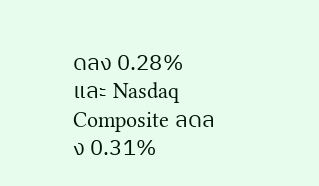ดลง 0.28% และ Nasdaq Composite ลดลง 0.31%